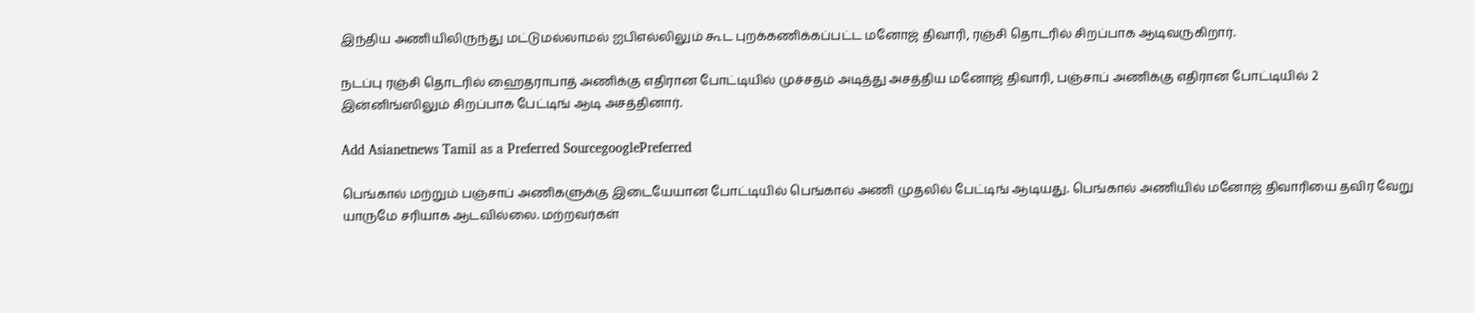இந்திய அணியிலிருந்து மட்டுமல்லாமல் ஐபிஎல்லிலும் கூட புறக்கணிக்கப்பட்ட மனோஜ் திவாரி, ரஞ்சி தொடரில் சிறப்பாக ஆடிவருகிறார்.

நடப்பு ரஞ்சி தொடரில் ஹைதராபாத் அணிக்கு எதிரான போட்டியில் முச்சதம் அடித்து அசத்திய மனோஜ் திவாரி, பஞ்சாப் அணிக்கு எதிரான போட்டியில் 2 இன்னிங்ஸிலும் சிறப்பாக பேட்டிங் ஆடி அசத்தினார்.

Add Asianetnews Tamil as a Preferred SourcegooglePreferred

பெங்கால் மற்றும் பஞ்சாப் அணிகளுக்கு இடையேயான போட்டியில் பெங்கால் அணி முதலில் பேட்டிங் ஆடியது. பெங்கால் அணியில் மனோஜ் திவாரியை தவிர வேறு யாருமே சரியாக ஆடவில்லை. மற்றவர்கள்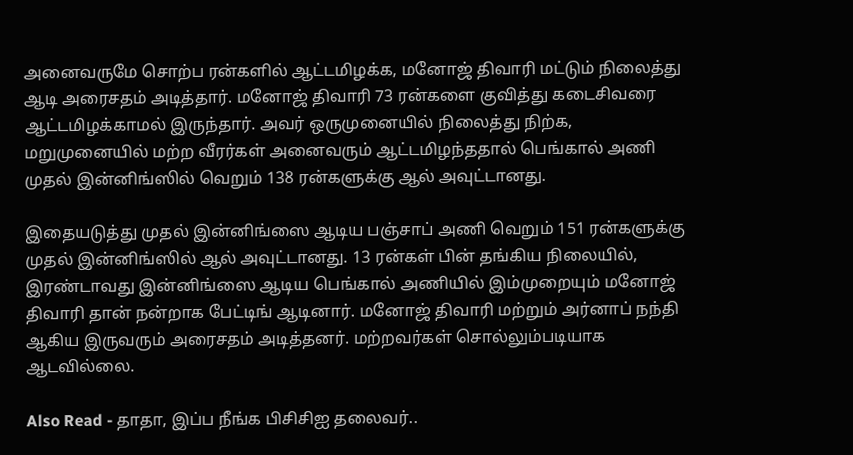அனைவருமே சொற்ப ரன்களில் ஆட்டமிழக்க, மனோஜ் திவாரி மட்டும் நிலைத்து ஆடி அரைசதம் அடித்தார். மனோஜ் திவாரி 73 ரன்களை குவித்து கடைசிவரை ஆட்டமிழக்காமல் இருந்தார். அவர் ஒருமுனையில் நிலைத்து நிற்க, மறுமுனையில் மற்ற வீரர்கள் அனைவரும் ஆட்டமிழந்ததால் பெங்கால் அணி முதல் இன்னிங்ஸில் வெறும் 138 ரன்களுக்கு ஆல் அவுட்டானது.

இதையடுத்து முதல் இன்னிங்ஸை ஆடிய பஞ்சாப் அணி வெறும் 151 ரன்களுக்கு முதல் இன்னிங்ஸில் ஆல் அவுட்டானது. 13 ரன்கள் பின் தங்கிய நிலையில், இரண்டாவது இன்னிங்ஸை ஆடிய பெங்கால் அணியில் இம்முறையும் மனோஜ் திவாரி தான் நன்றாக பேட்டிங் ஆடினார். மனோஜ் திவாரி மற்றும் அர்னாப் நந்தி ஆகிய இருவரும் அரைசதம் அடித்தனர். மற்றவர்கள் சொல்லும்படியாக ஆடவில்லை.

Also Read - தாதா, இப்ப நீங்க பிசிசிஐ தலைவர்..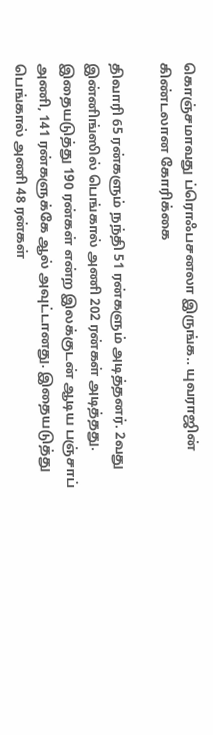கொஞ்சமாவது ப்ரொஃபசனலா இருங்க.. யுவராஜின் கிண்டலான கோரிக்கை

திவாரி 65 ரன்களும் நந்தி 51 ரன்களும் அடித்தனர். 2வது இன்னிங்ஸில் பெங்கால் அணி 202 ரன்கள் அடித்தது. இதையடுத்து 190 ரன்கள் என்ற இலக்குடன் ஆடிய பஞ்சாப் அணி, 141 ரன்களுக்கே ஆல் அவுட்டானது. இதையடுத்து பெங்கால் அணி 48 ரன்கள்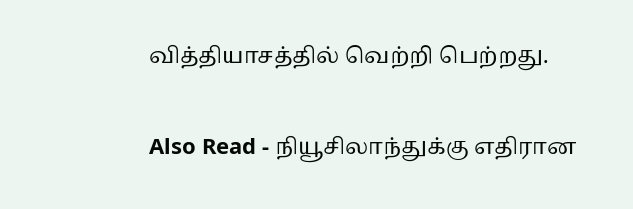வித்தியாசத்தில் வெற்றி பெற்றது.

Also Read - நியூசிலாந்துக்கு எதிரான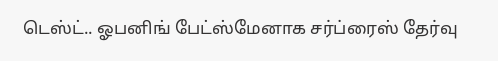டெஸ்ட்.. ஓபனிங் பேட்ஸ்மேனாக சர்ப்ரைஸ் தேர்வு